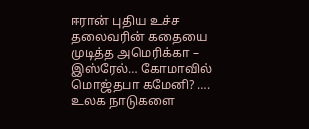ஈரான் புதிய உச்ச தலைவரின் கதையை முடித்த அமெரிக்கா – இஸ்ரேல்… கோமாவில் மொஜ்தபா கமேனி? …. உலக நாடுகளை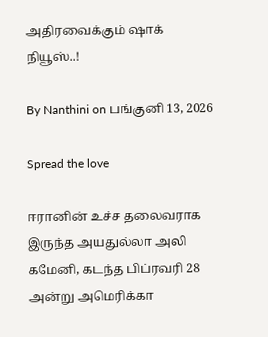அதிரவைக்கும் ஷாக் நியூஸ்..!

By Nanthini on பங்குனி 13, 2026

Spread the love

ஈரானின் உச்ச தலைவராக இருந்த அயதுல்லா அலி கமேனி, கடந்த பிப்ரவரி 28 அன்று அமெரிக்கா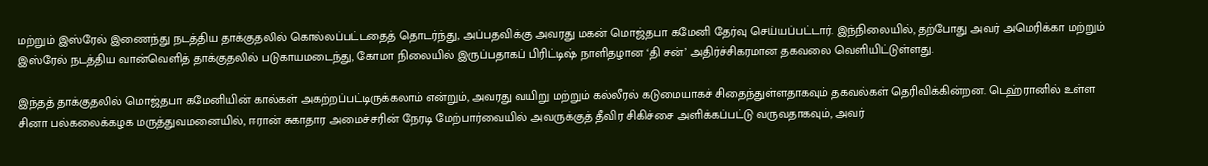மற்றும் இஸ்ரேல் இணைந்து நடத்திய தாக்குதலில் கொல்லப்பட்டதைத் தொடர்ந்து, அப்பதவிக்கு அவரது மகன் மொஜ்தபா கமேனி தேர்வு செய்யப்பட்டார். இந்நிலையில், தற்போது அவர் அமெரிக்கா மற்றும் இஸ்ரேல் நடத்திய வான்வெளித் தாக்குதலில் படுகாயமடைந்து, கோமா நிலையில் இருப்பதாகப் பிரிட்டிஷ் நாளிதழான ‘தி சன்’ அதிர்ச்சிகரமான தகவலை வெளியிட்டுள்ளது.

இந்தத் தாக்குதலில் மொஜ்தபா கமேனியின் கால்கள் அகற்றப்பட்டிருக்கலாம் என்றும், அவரது வயிறு மற்றும் கல்லீரல் கடுமையாகச் சிதைந்துள்ளதாகவும் தகவல்கள் தெரிவிக்கின்றன. டெஹ்ரானில் உள்ள சினா பல்கலைக்கழக மருத்துவமனையில், ஈரான் சுகாதார அமைச்சரின் நேரடி மேற்பார்வையில் அவருக்குத் தீவிர சிகிச்சை அளிக்கப்பட்டு வருவதாகவும், அவர்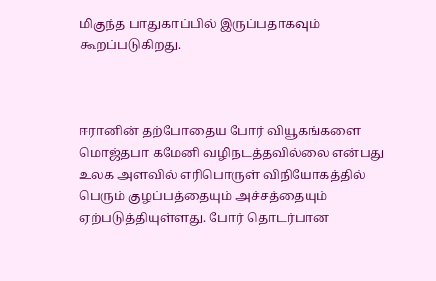மிகுந்த பாதுகாப்பில் இருப்பதாகவும் கூறப்படுகிறது.



ஈரானின் தற்போதைய போர் வியூகங்களை மொஜ்தபா கமேனி வழிநடத்தவில்லை என்பது உலக அளவில் எரிபொருள் விநியோகத்தில் பெரும் குழப்பத்தையும் அச்சத்தையும் ஏற்படுத்தியுள்ளது. போர் தொடர்பான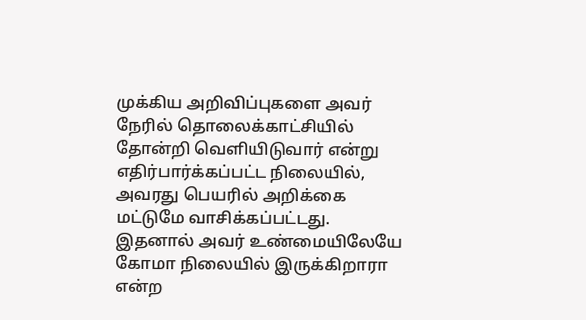முக்கிய அறிவிப்புகளை அவர் நேரில் தொலைக்காட்சியில் தோன்றி வெளியிடுவார் என்று எதிர்பார்க்கப்பட்ட நிலையில், அவரது பெயரில் அறிக்கை மட்டுமே வாசிக்கப்பட்டது. இதனால் அவர் உண்மையிலேயே கோமா நிலையில் இருக்கிறாரா என்ற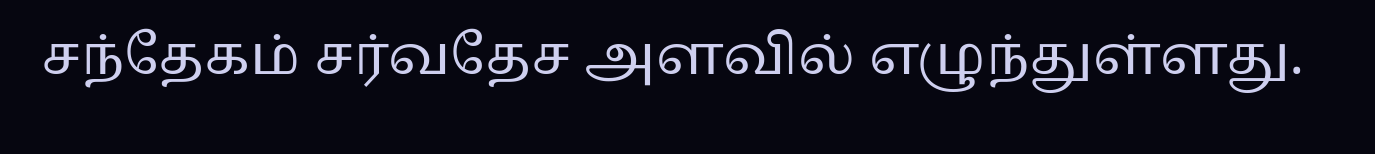சந்தேகம் சர்வதேச அளவில் எழுந்துள்ளது.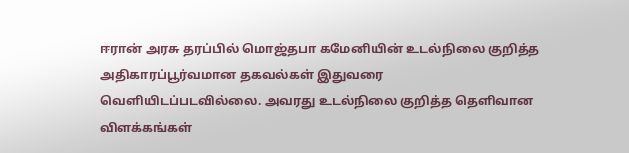ஈரான் அரசு தரப்பில் மொஜ்தபா கமேனியின் உடல்நிலை குறித்த அதிகாரப்பூர்வமான தகவல்கள் இதுவரை வெளியிடப்படவில்லை. அவரது உடல்நிலை குறித்த தெளிவான விளக்கங்கள்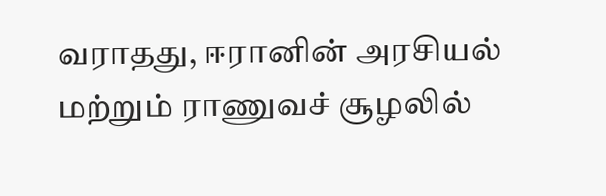வராதது, ஈரானின் அரசியல் மற்றும் ராணுவச் சூழலில்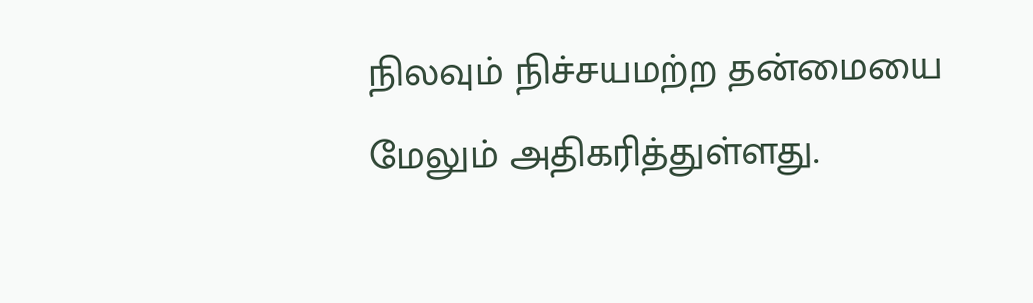நிலவும் நிச்சயமற்ற தன்மையை மேலும் அதிகரித்துள்ளது.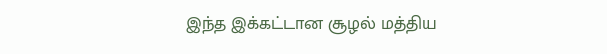இந்த இக்கட்டான சூழல் மத்திய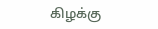கிழக்கு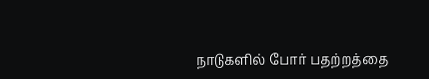நாடுகளில் போர் பதற்றத்தை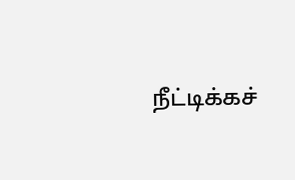நீட்டிக்கச்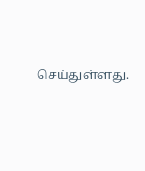செய்துள்ளது.